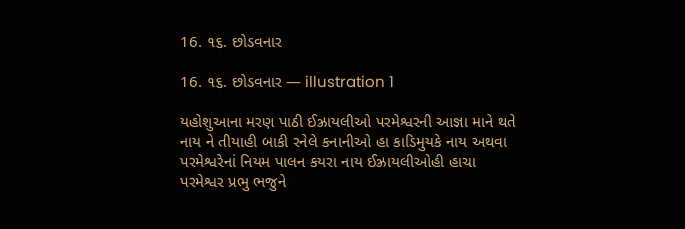16. ૧૬. છોડવનાર

16. ૧૬. છોડવનાર — illustration 1

યહોશુઆના મરણ પાઠી ઈઝ્રાયલીઓ પરમેશ્વરની આજ્ઞા માને થતે નાય ને તીયાહી બાકી રનેલે કનાનીઓ હા કાડિમુયકે નાય અથવા પરમેશ્વરેનાં નિયમ પાલન કયરા નાય ઈઝ્રાયલીઓહી હાચા પરમેશ્વર પ્રભુ ભજુને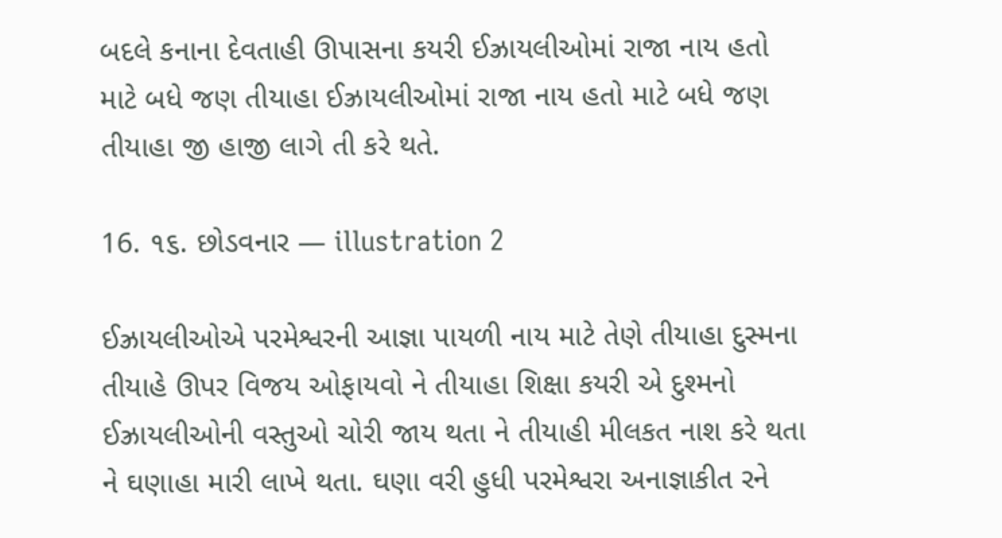બદલે કનાના દેવતાહી ઊપાસના કયરી ઈઝ્રાયલીઓમાં રાજા નાય હતો માટે બધે જણ તીયાહા ઈઝ્રાયલીઓમાં રાજા નાય હતો માટે બધે જણ તીયાહા જી હાજી લાગે તી કરે થતે.

16. ૧૬. છોડવનાર — illustration 2

ઈઝ્રાયલીઓએ પરમેશ્વરની આજ્ઞા પાયળી નાય માટે તેણે તીયાહા દુસ્મના તીયાહે ઊપર વિજય ઓફાયવો ને તીયાહા શિક્ષા કયરી એ દુશ્મનો ઈઝ્રાયલીઓની વસ્તુઓ ચોરી જાય થતા ને તીયાહી મીલકત નાશ કરે થતા ને ઘણાહા મારી લાખે થતા. ઘણા વરી હુધી પરમેશ્વરા અનાજ્ઞાકીત રને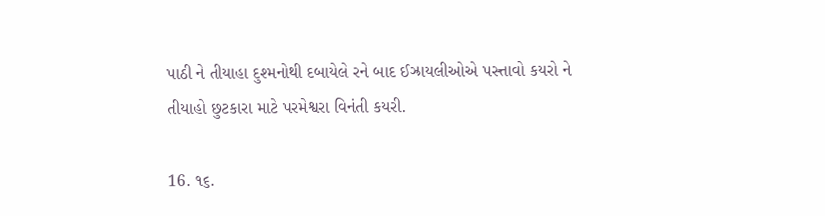પાઠી ને તીયાહા દુશ્મનોથી દબાયેલે રને બાદ ઈઝ્રાયલીઓએ પસ્ત્તાવો કયરો ને તીયાહો છુટકારા માટે પરમેશ્વરા વિનંતી કયરી.

16. ૧૬.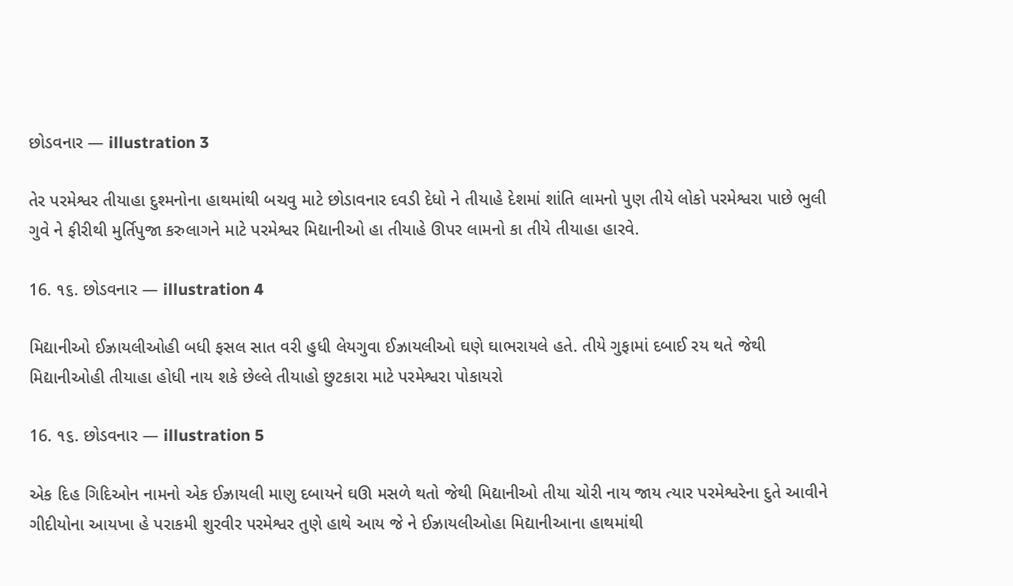છોડવનાર — illustration 3

તેર પરમેશ્વર તીયાહા દુશ્મનોના હાથમાંથી બચવુ માટે છોડાવનાર દવડી દેધો ને તીયાહે દેશમાં શાંતિ લામનો પુણ તીયે લોકો પરમેશ્વરા પાછે ભુલી ગુવે ને ફીરીથી મુર્તિપુજા કરુલાગને માટે પરમેશ્વર મિદ્યાનીઓ હા તીયાહે ઊપર લામનો કા તીયે તીયાહા હારવે.

16. ૧૬. છોડવનાર — illustration 4

મિદ્યાનીઓ ઈઝ્રાયલીઓહી બધી ફસલ સાત વરી હુધી લેયગુવા ઈઝ્રાયલીઓ ઘણે ઘાભરાયલે હતે. તીયે ગુફામાં દબાઈ રય થતે જેથી મિદ્યાનીઓહી તીયાહા હોધી નાય શકે છેલ્લે તીયાહો છુટકારા માટે પરમેશ્વરા પોકાયરો

16. ૧૬. છોડવનાર — illustration 5

એક દિહ ગિદિઓન નામનો એક ઈઝ્રાયલી માણુ દબાયને ઘઊ મસળે થતો જેથી મિદ્યાનીઓ તીયા ચોરી નાય જાય ત્યાર પરમેશ્વરેના દુતે આવીને ગીદીયોના આયખા હે પરાકમી શુરવીર પરમેશ્વર તુણે હાથે આય જે ને ઈઝ્રાયલીઓહા મિદ્યાનીઆના હાથમાંથી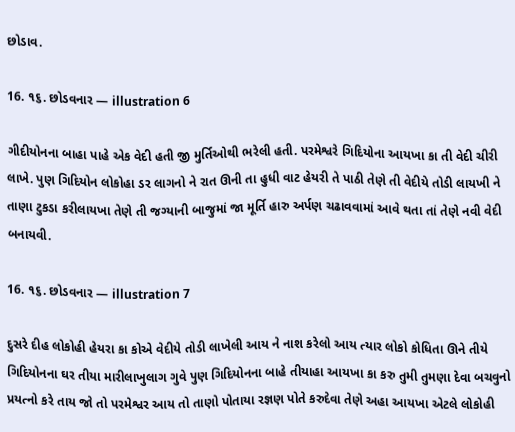છોડાવ.

16. ૧૬. છોડવનાર — illustration 6

ગીદીયોનના બાહા પાહે એક વેદી હતી જી મુર્તિઓથી ભરેલી હતી. પરમેશ્વરે ગિદિયોના આયખા કા તી વેદી ચીરી લાખે. પુણ ગિદિયોન લોકોહા ડર લાગનો ને રાત ઊની તા હુધી વાટ હેયરી તે પાઠી તેણે તી વેદીયે તોડી લાયખી ને તાણા ટુકડા કરીલાયખા તેણે તી જગ્યાની બાજુમાં જા મૂર્તિ હારુ અર્પણ ચઢાવવામાં આવે થતા તાં તેણે નવી વેદી બનાયવી.

16. ૧૬. છોડવનાર — illustration 7

દુસરે દીહ લોકોહી હેયરા કા કોએ વેદીયે તોડી લાખેલી આય ને નાશ કરેલો આય ત્યાર લોકો કોધિતા ઊને તીયે ગિદિયોનના ઘર તીયા મારીલાખુલાગ ગુવે પુણ ગિદિયોનના બાહે તીયાહા આયખા કા કરુ તુમી તુમણા દેવા બચવુનો પ્રયત્નો કરે તાય જો તો પરમેશ્વર આય તો તાણો પોતાયા રજ્ઞણ પોતે કરુદેવા તેણે અહા આયખા એટલે લોકોહી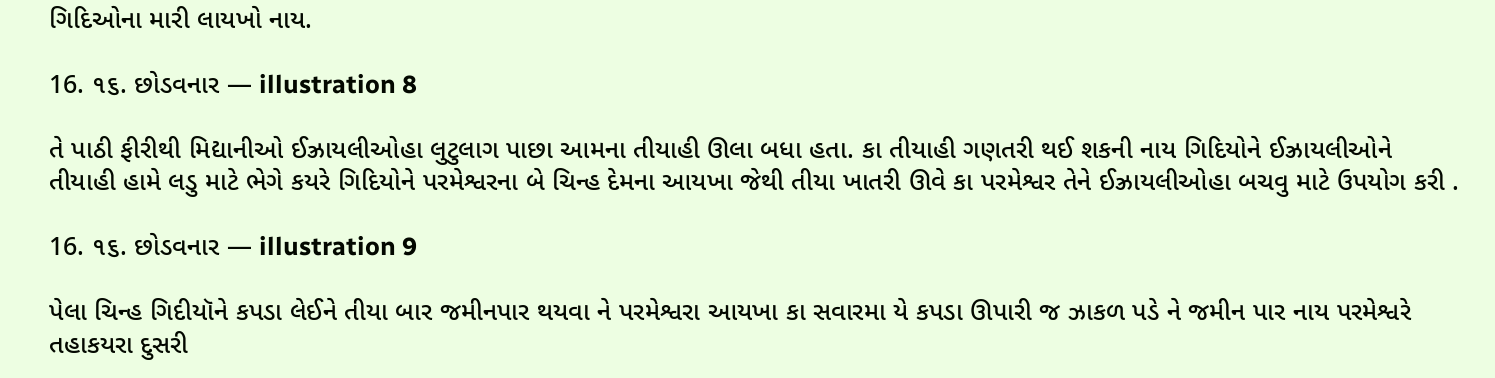ગિદિઓના મારી લાયખો નાય.

16. ૧૬. છોડવનાર — illustration 8

તે પાઠી ફીરીથી મિદ્યાનીઓ ઈઝ્રાયલીઓહા લુટુલાગ પાછા આમના તીયાહી ઊલા બધા હતા. કા તીયાહી ગણતરી થઈ શકની નાય ગિદિયોને ઈઝ્રાયલીઓને તીયાહી હામે લડુ માટે ભેગે કયરે ગિદિયોને પરમેશ્વરના બે ચિન્હ દેમના આયખા જેથી તીયા ખાતરી ઊવે કા પરમેશ્વર તેને ઈઝ્રાયલીઓહા બચવુ માટે ઉપયોગ કરી .

16. ૧૬. છોડવનાર — illustration 9

પેલા ચિન્હ ગિદીયૉને કપડા લેઈને તીયા બાર જમીનપાર થયવા ને પરમેશ્વરા આયખા કા સવારમા યે કપડા ઊપારી જ ઝાકળ પડે ને જમીન પાર નાય પરમેશ્વરે તહાકયરા દુસરી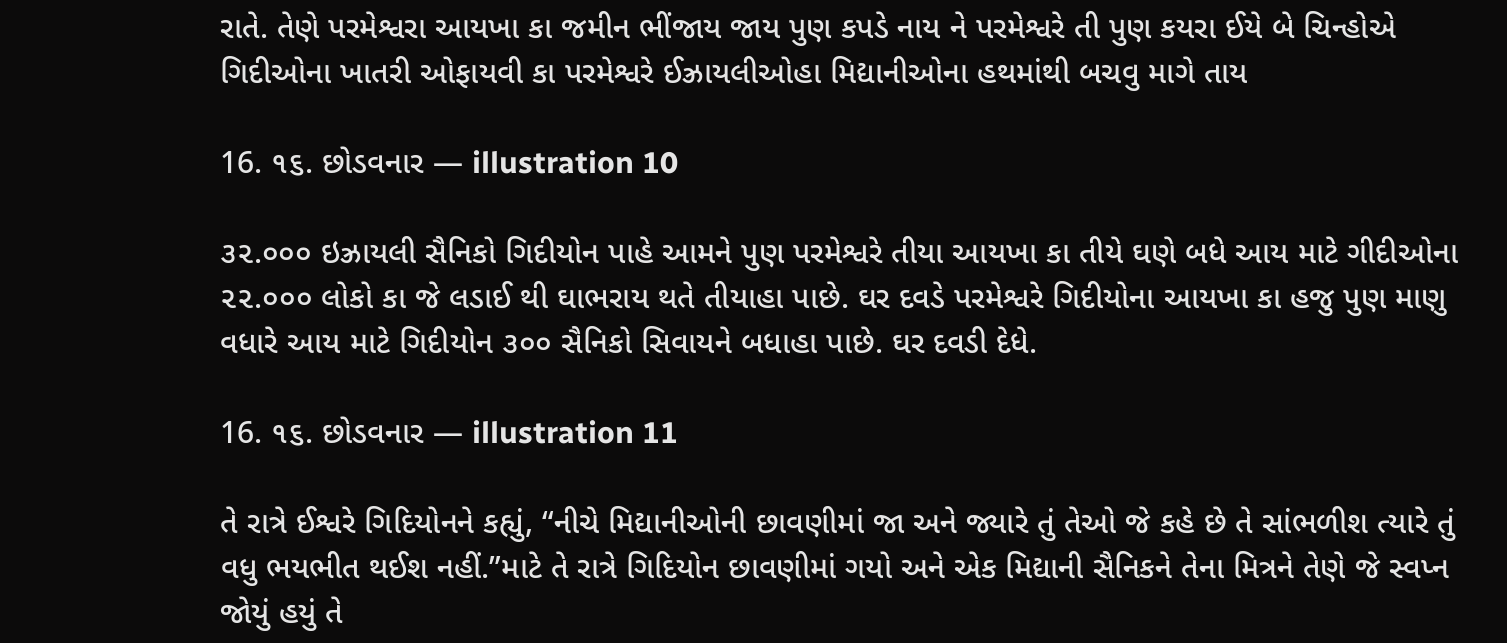રાતે. તેણે પરમેશ્વરા આયખા કા જમીન ભીંજાય જાય પુણ કપડે નાય ને પરમેશ્વરે તી પુણ કયરા ઈયે બે ચિન્હોએ ગિદીઓના ખાતરી ઓફાયવી કા પરમેશ્વરે ઈઝ્રાયલીઓહા મિદ્યાનીઓના હથમાંથી બચવુ માગે તાય

16. ૧૬. છોડવનાર — illustration 10

૩૨.૦૦૦ ઇઝ્રાયલી સૈનિકો ગિદીયોન પાહે આમને પુણ પરમેશ્વરે તીયા આયખા કા તીયે ઘણે બધે આય માટે ગીદીઓના ૨૨.૦૦૦ લોકો કા જે લડાઈ થી ઘાભરાય થતે તીયાહા પાછે. ઘર દવડે પરમેશ્વરે ગિદીયોના આયખા કા હજુ પુણ માણુ વધારે આય માટે ગિદીયોન ૩૦૦ સૈનિકો સિવાયને બધાહા પાછે. ઘર દવડી દેધે.

16. ૧૬. છોડવનાર — illustration 11

તે રાત્રે ઈશ્વરે ગિદિયોનને કહ્યું, “નીચે મિદ્યાનીઓની છાવણીમાં જા અને જ્યારે તું તેઓ જે કહે છે તે સાંભળીશ ત્યારે તું વધુ ભયભીત થઈશ નહીં.”માટે તે રાત્રે ગિદિયોન છાવણીમાં ગયો અને એક મિદ્યાની સૈનિકને તેના મિત્રને તેણે જે સ્વપ્ન જોયું હયું તે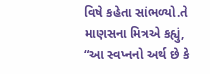વિષે કહેતા સાંભળ્યો.તે માણસના મિત્રએ કહ્યું, “આ સ્વપ્નનો અર્થ છે કે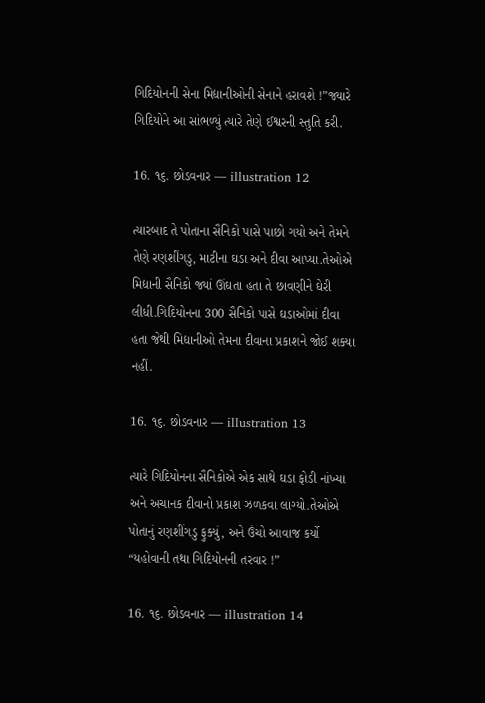ગિદિયોનની સેના મિદ્યાનીઓની સેનાને હરાવશે !”જ્યારે ગિદિયોને આ સાંભળ્યું ત્યારે તેણે ઈશ્વરની સ્તુતિ કરી.

16. ૧૬. છોડવનાર — illustration 12

ત્યારબાદ તે પોતાના સૈનિકો પાસે પાછો ગયો અને તેમને તેણે રણશીંગડુ, માટીના ઘડા અને દીવા આપ્યા.તેઓએ મિદ્યાની સૈનિકો જ્યાં ઊંઘતા હતા તે છાવણીને ઘેરી લીધી.ગિદિયોનના 300 સૈનિકો પાસે ઘડાઓમાં દીવા હતા જેથી મિદ્યાનીઓ તેમના દીવાના પ્રકાશને જોઈ શક્યા નહીં.

16. ૧૬. છોડવનાર — illustration 13

ત્યારે ગિદિયોનના સૈનિકોએ એક સાથે ઘડા ફોડી નાંખ્યા અને અચાનક દીવાનો પ્રકાશ ઝળકવા લાગ્યો.તેઓએ પોતાનું રણશીંગડુ ફુક્યું, અને ઉંચો આવાજ કર્યો “યહોવાની તથા ગિદિયોનની તરવાર !”

16. ૧૬. છોડવનાર — illustration 14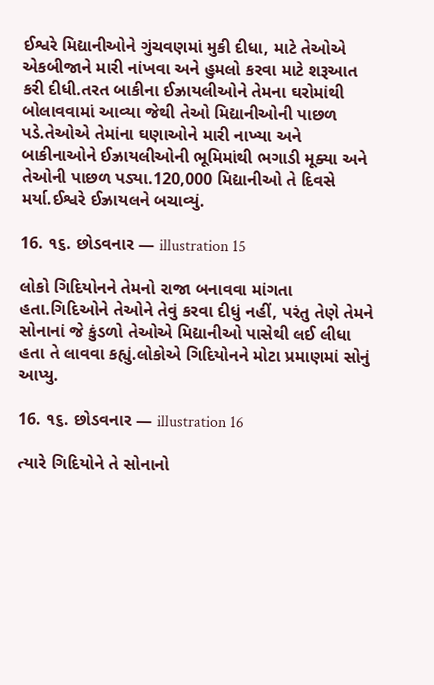ઈશ્વરે મિદ્યાનીઓને ગુંચવણમાં મુકી દીધા, માટે તેઓએ એકબીજાને મારી નાંખવા અને હુમલો કરવા માટે શરૂઆત કરી દીધી.તરત બાકીના ઈઝ્રાયલીઓને તેમના ઘરોમાંથી બોલાવવામાં આવ્યા જેથી તેઓ મિદ્યાનીઓની પાછળ પડે.તેઓએ તેમાંના ઘણાઓને મારી નાખ્યા અને બાકીનાઓને ઈઝ્રાયલીઓની ભૂમિમાંથી ભગાડી મૂક્યા અને તેઓની પાછળ પડ્યા.120,000 મિદ્યાનીઓ તે દિવસે મર્યા.ઈશ્વરે ઈઝ્રાયલને બચાવ્યું.

16. ૧૬. છોડવનાર — illustration 15

લોકો ગિદિયોનને તેમનો રાજા બનાવવા માંગતા હતા.ગિદિઓને તેઓને તેવું કરવા દીધું નહીં, પરંતુ તેણે તેમને સોનાનાં જે કુંડળો તેઓએ મિદ્યાનીઓ પાસેથી લઈ લીધા હતા તે લાવવા કહ્યું.લોકોએ ગિદિયોનને મોટા પ્રમાણમાં સોનું આપ્યુ.

16. ૧૬. છોડવનાર — illustration 16

ત્યારે ગિદિયોને તે સોનાનો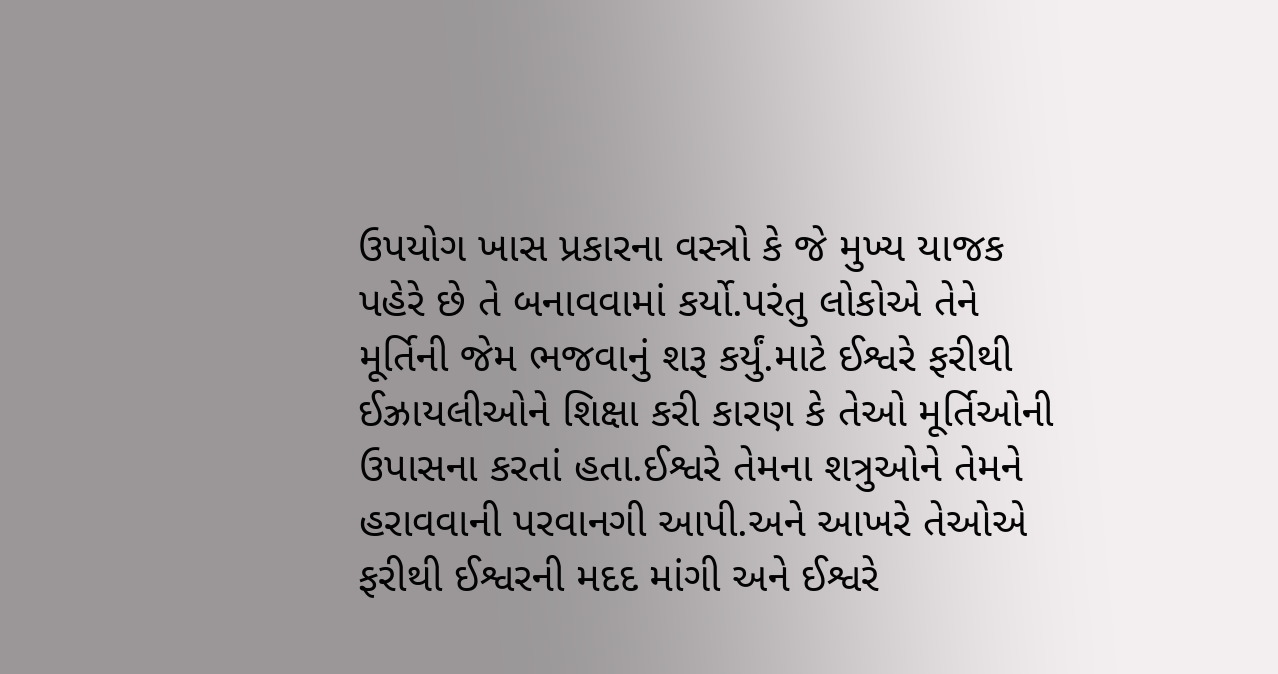ઉપયોગ ખાસ પ્રકારના વસ્ત્રો કે જે મુખ્ય યાજક પહેરે છે તે બનાવવામાં કર્યો.પરંતુ લોકોએ તેને મૂર્તિની જેમ ભજવાનું શરૂ કર્યું.માટે ઈશ્વરે ફરીથી ઈઝ્રાયલીઓને શિક્ષા કરી કારણ કે તેઓ મૂર્તિઓની ઉપાસના કરતાં હતા.ઈશ્વરે તેમના શત્રુઓને તેમને હરાવવાની પરવાનગી આપી.અને આખરે તેઓએ ફરીથી ઈશ્વરની મદદ માંગી અને ઈશ્વરે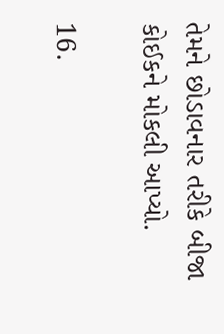તેમને છોડાવનાર તરીકે બીજા કોઈકને મોકલી આપ્યો.

16.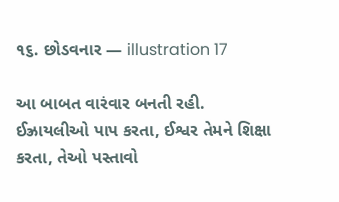૧૬. છોડવનાર — illustration 17

આ બાબત વારંવાર બનતી રહી. ઈઝ્રાયલીઓ પાપ કરતા, ઈશ્વર તેમને શિક્ષા કરતા, તેઓ પસ્તાવો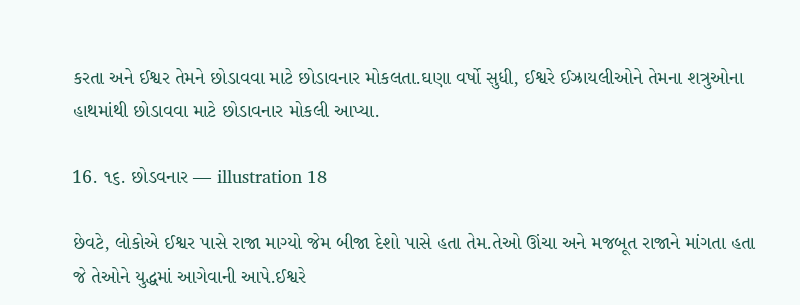કરતા અને ઈશ્વર તેમને છોડાવવા માટે છોડાવનાર મોકલતા.ઘણા વર્ષો સુધી, ઈશ્વરે ઈઝ્રાયલીઓને તેમના શત્રુઓના હાથમાંથી છોડાવવા માટે છોડાવનાર મોકલી આપ્યા.

16. ૧૬. છોડવનાર — illustration 18

છેવટે, લોકોએ ઈશ્વર પાસે રાજા માગ્યો જેમ બીજા દેશો પાસે હતા તેમ.તેઓ ઊંચા અને મજબૂત રાજાને માંગતા હતા જે તેઓને યુદ્ધમાં આગેવાની આપે.ઈશ્વરે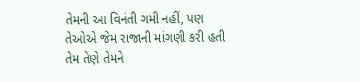તેમની આ વિનંતી ગમી નહીં, પણ તેઓએ જેમ રાજાની માંગણી કરી હતી તેમ તેણે તેમને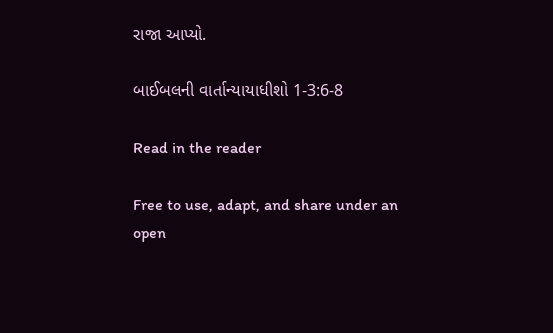રાજા આપ્યો.

બાઈબલની વાર્તાન્યાયાધીશો 1-3:6-8

Read in the reader

Free to use, adapt, and share under an open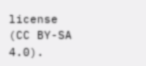license (CC BY-SA 4.0).